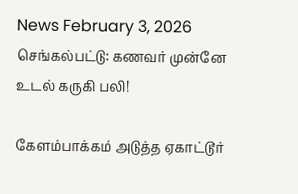News February 3, 2026
செங்கல்பட்டு: கணவர் முன்னே உடல் கருகி பலி!

கேளம்பாக்கம் அடுத்த ஏகாட்டூர்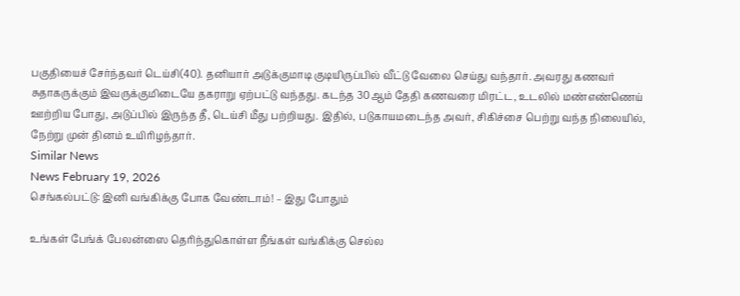பகுதியைச் சேர்ந்தவர் டெய்சி(40). தனியார் அடுக்குமாடி குடியிருப்பில் வீட்டு வேலை செய்து வந்தார். அவரது கணவர் சுதாகருக்கும் இவருக்குமிடையே தகராறு ஏற்பட்டு வந்தது. கடந்த 30ஆம் தேதி கணவரை மிரட்ட, உடலில் மண்எண்ணெய் ஊற்றிய போது, அடுப்பில் இருந்த தீ, டெய்சி மீது பற்றியது. இதில், படுகாயமடைந்த அவர், சிகிச்சை பெற்று வந்த நிலையில், நேற்று முன் தினம் உயிரிழந்தார்.
Similar News
News February 19, 2026
செங்கல்பட்டு: இனி வங்கிக்கு போக வேண்டாம்! – இது போதும்

உங்கள் பேங்க் பேலன்ஸை தெரிந்துகொள்ள நீங்கள் வங்கிக்கு செல்ல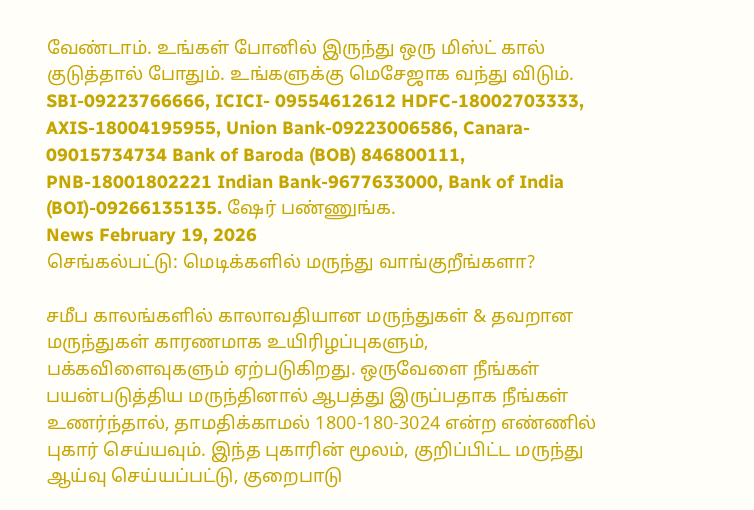வேண்டாம். உங்கள் போனில் இருந்து ஒரு மிஸ்ட் கால் குடுத்தால் போதும். உங்களுக்கு மெசேஜாக வந்து விடும். SBI-09223766666, ICICI- 09554612612 HDFC-18002703333, AXIS-18004195955, Union Bank-09223006586, Canara- 09015734734 Bank of Baroda (BOB) 846800111, PNB-18001802221 Indian Bank-9677633000, Bank of India (BOI)-09266135135. ஷேர் பண்ணுங்க.
News February 19, 2026
செங்கல்பட்டு: மெடிக்களில் மருந்து வாங்குறீங்களா?

சமீப காலங்களில் காலாவதியான மருந்துகள் & தவறான மருந்துகள் காரணமாக உயிரிழப்புகளும், பக்கவிளைவுகளும் ஏற்படுகிறது. ஒருவேளை நீங்கள் பயன்படுத்திய மருந்தினால் ஆபத்து இருப்பதாக நீங்கள் உணர்ந்தால், தாமதிக்காமல் 1800-180-3024 என்ற எண்ணில் புகார் செய்யவும். இந்த புகாரின் மூலம், குறிப்பிட்ட மருந்து ஆய்வு செய்யப்பட்டு, குறைபாடு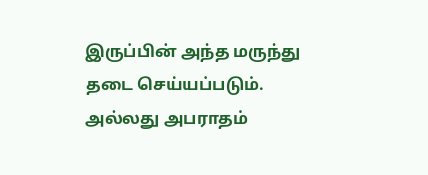இருப்பின் அந்த மருந்து தடை செய்யப்படும். அல்லது அபராதம்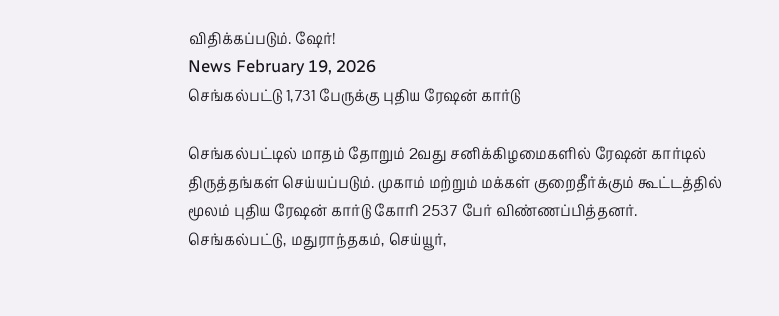விதிக்கப்படும். ஷேர்!
News February 19, 2026
செங்கல்பட்டு 1,731 பேருக்கு புதிய ரேஷன் கார்டு

செங்கல்பட்டில் மாதம் தோறும் 2வது சனிக்கிழமைகளில் ரேஷன் கார்டில் திருத்தங்கள் செய்யப்படும். முகாம் மற்றும் மக்கள் குறைதீர்க்கும் கூட்டத்தில் மூலம் புதிய ரேஷன் கார்டு கோரி 2537 பேர் விண்ணப்பித்தனர். செங்கல்பட்டு, மதுராந்தகம், செய்யூர்,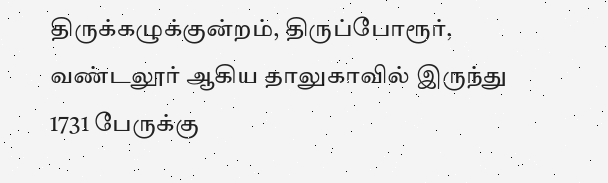திருக்கழுக்குன்றம், திருப்போரூர், வண்டலூர் ஆகிய தாலுகாவில் இருந்து 1731 பேருக்கு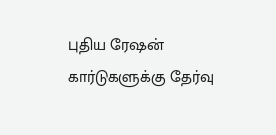புதிய ரேஷன் கார்டுகளுக்கு தேர்வு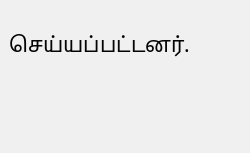செய்யப்பட்டனர்.